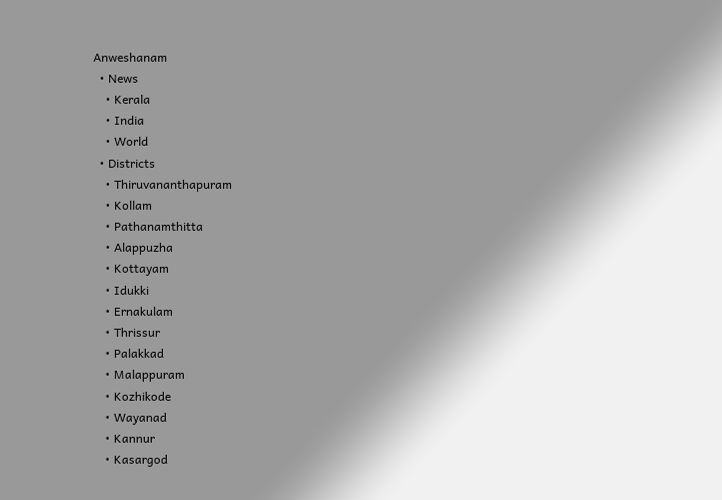Anweshanam
  • News
    • Kerala
    • India
    • World
  • Districts
    • Thiruvananthapuram
    • Kollam
    • Pathanamthitta
    • Alappuzha
    • Kottayam
    • Idukki
    • Ernakulam
    • Thrissur
    • Palakkad
    • Malappuram
    • Kozhikode
    • Wayanad
    • Kannur
    • Kasargod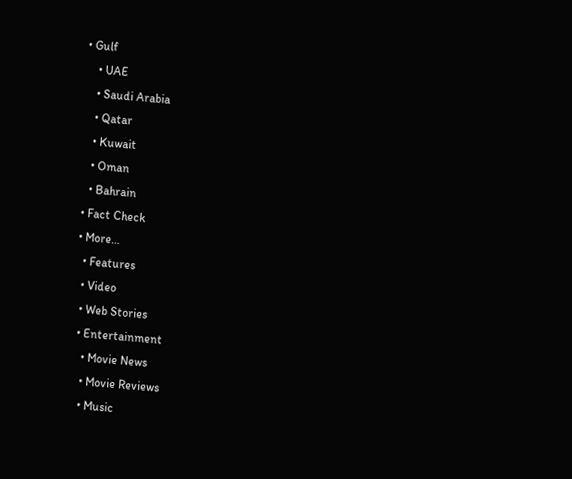• Gulf
    • UAE
    • Saudi Arabia
    • Qatar
    • Kuwait
    • Oman
    • Bahrain
  • Fact Check
  • More…
    • Features
    • Video
    • Web Stories
    • Entertainment
      • Movie News
      • Movie Reviews
      • Music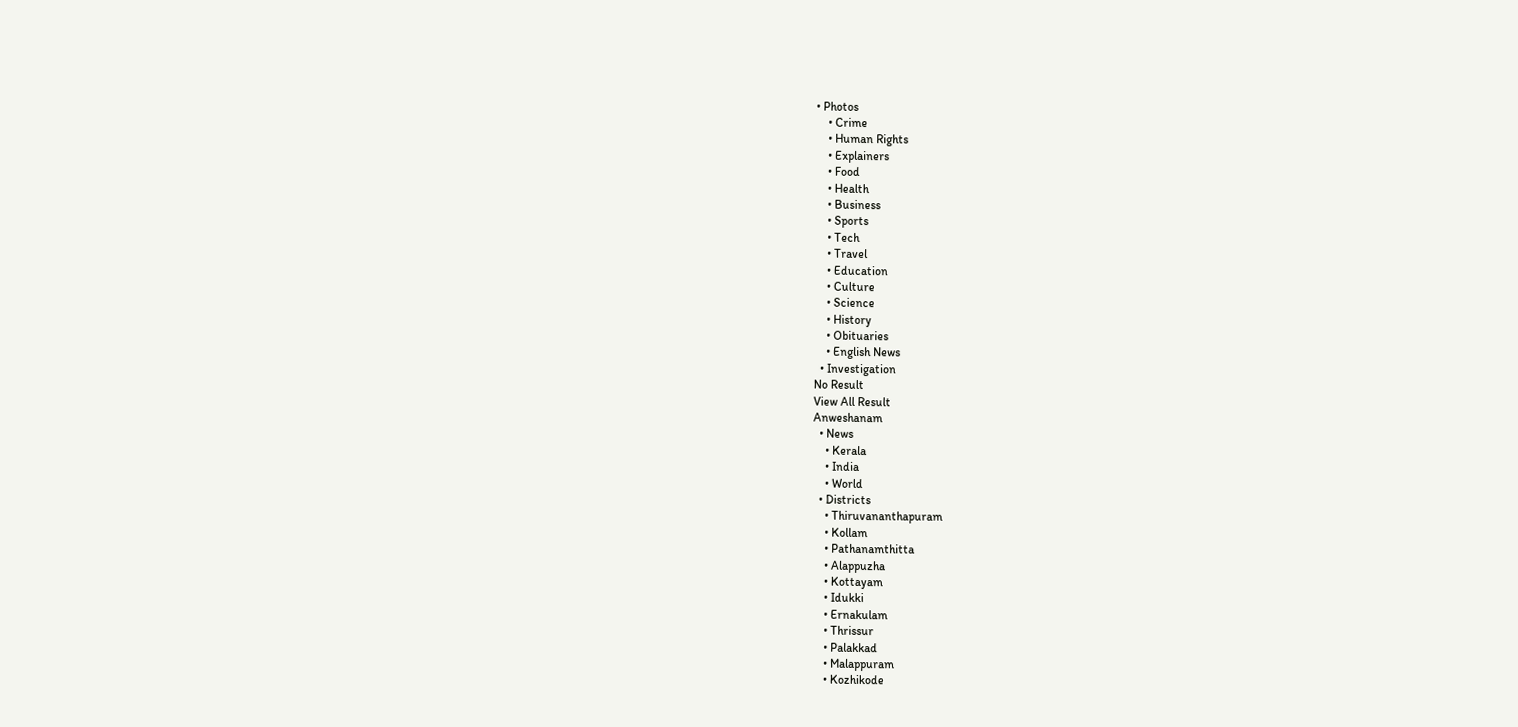• Photos
    • Crime
    • Human Rights
    • Explainers
    • Food
    • Health
    • Business
    • Sports
    • Tech
    • Travel
    • Education
    • Culture
    • Science
    • History
    • Obituaries
    • English News
  • Investigation
No Result
View All Result
Anweshanam
  • News
    • Kerala
    • India
    • World
  • Districts
    • Thiruvananthapuram
    • Kollam
    • Pathanamthitta
    • Alappuzha
    • Kottayam
    • Idukki
    • Ernakulam
    • Thrissur
    • Palakkad
    • Malappuram
    • Kozhikode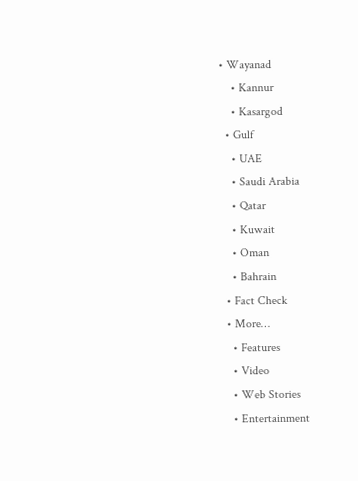• Wayanad
    • Kannur
    • Kasargod
  • Gulf
    • UAE
    • Saudi Arabia
    • Qatar
    • Kuwait
    • Oman
    • Bahrain
  • Fact Check
  • More…
    • Features
    • Video
    • Web Stories
    • Entertainment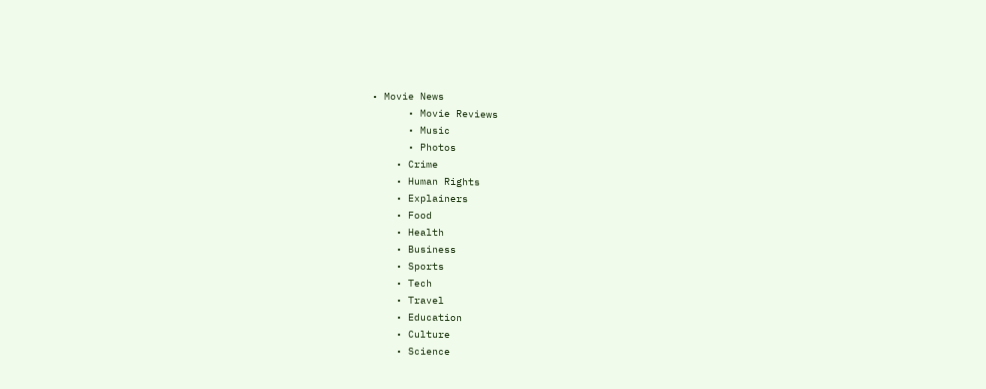• Movie News
      • Movie Reviews
      • Music
      • Photos
    • Crime
    • Human Rights
    • Explainers
    • Food
    • Health
    • Business
    • Sports
    • Tech
    • Travel
    • Education
    • Culture
    • Science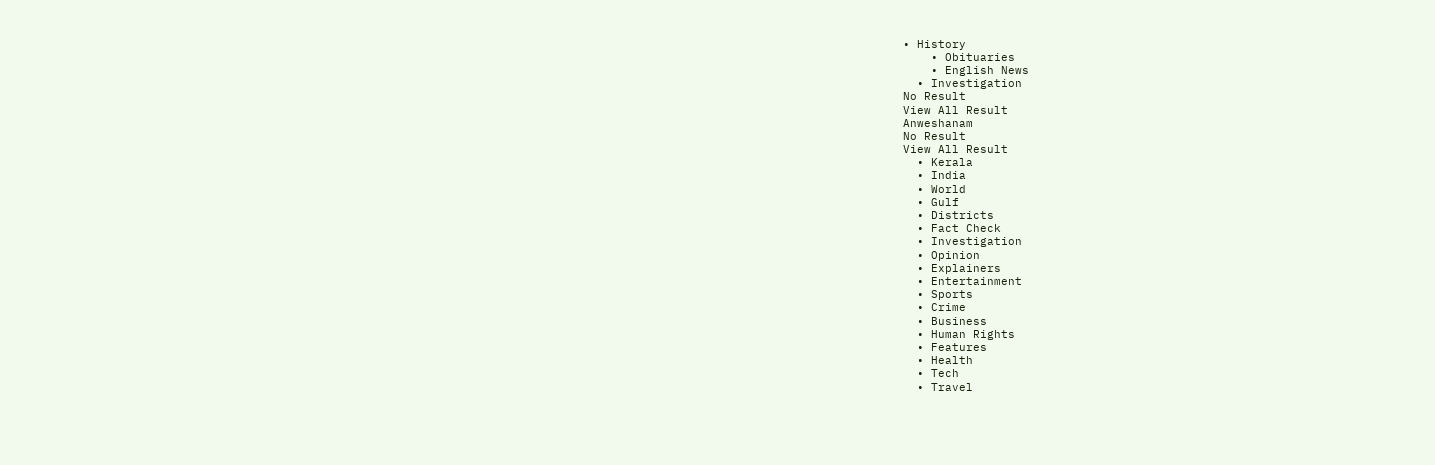• History
    • Obituaries
    • English News
  • Investigation
No Result
View All Result
Anweshanam
No Result
View All Result
  • Kerala
  • India
  • World
  • Gulf
  • Districts
  • Fact Check
  • Investigation
  • Opinion
  • Explainers
  • Entertainment
  • Sports
  • Crime
  • Business
  • Human Rights
  • Features
  • Health
  • Tech
  • Travel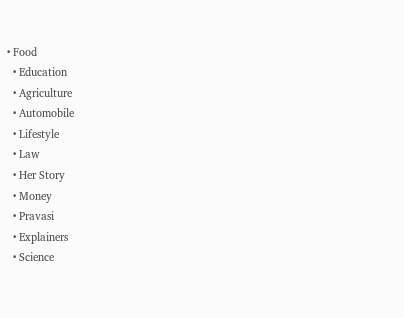• Food
  • Education
  • Agriculture
  • Automobile
  • Lifestyle
  • Law
  • Her Story
  • Money
  • Pravasi
  • Explainers
  • Science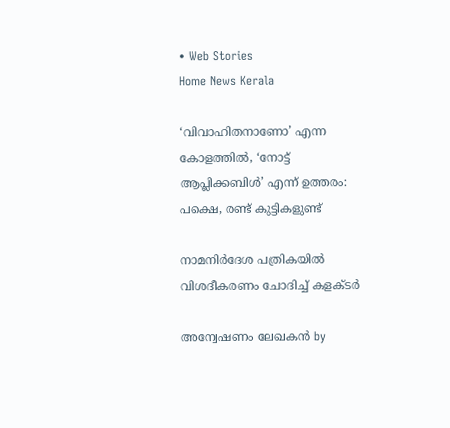• Web Stories
Home News Kerala

‘വിവാഹിതനാണോ’ എന്ന കോളത്തില്‍, ‘നോട്ട് ആപ്ലിക്കബിള്‍’ എന്ന് ഉത്തരം: പക്ഷെ, രണ്ട് കുട്ടികളുണ്ട്

നാമനിര്‍ദേശ പത്രികയില്‍ വിശദീകരണം ചോദിച്ച് കളക്ടര്‍

അന്വേഷണം ലേഖകൻ by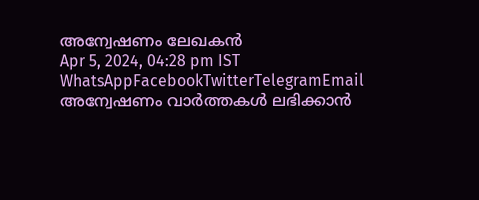അന്വേഷണം ലേഖകൻ
Apr 5, 2024, 04:28 pm IST
WhatsAppFacebookTwitterTelegramEmail
അന്വേഷണം വാർത്തകൾ ലഭിക്കാന്‍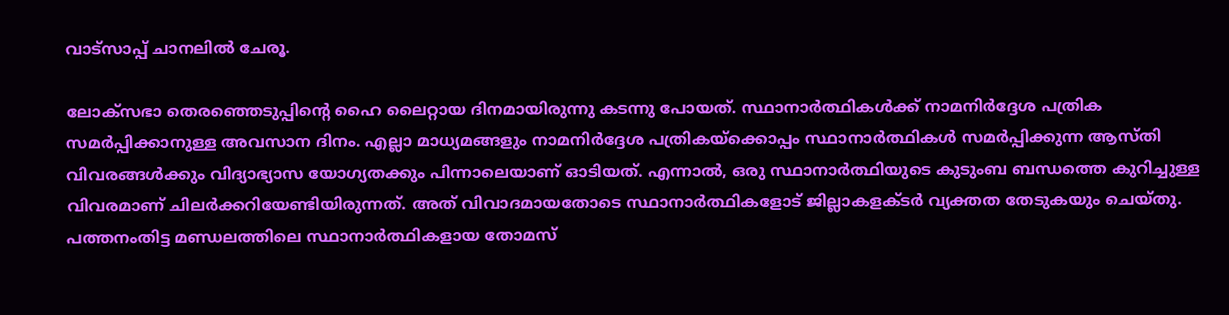വാട്സാപ്പ് ചാനലില്‍ ചേരൂ.

ലോക്‌സഭാ തെരഞ്ഞെടുപ്പിന്റെ ഹൈ ലൈറ്റായ ദിനമായിരുന്നു കടന്നു പോയത്. സ്ഥാനാര്‍ത്ഥികള്‍ക്ക് നാമനിര്‍ദ്ദേശ പത്രിക സമര്‍പ്പിക്കാനുള്ള അവസാന ദിനം. എല്ലാ മാധ്യമങ്ങളും നാമനിര്‍ദ്ദേശ പത്രികയ്‌ക്കൊപ്പം സ്ഥാനാര്‍ത്ഥികള്‍ സമര്‍പ്പിക്കുന്ന ആസ്തി വിവരങ്ങള്‍ക്കും വിദ്യാഭ്യാസ യോഗ്യതക്കും പിന്നാലെയാണ് ഓടിയത്. എന്നാല്‍, ഒരു സ്ഥാനാര്‍ത്ഥിയുടെ കുടുംബ ബന്ധത്തെ കുറിച്ചുള്ള വിവരമാണ് ചിലര്‍ക്കറിയേണ്ടിയിരുന്നത്. അത് വിവാദമായതോടെ സ്ഥാനാര്‍ത്ഥികളോട് ജില്ലാകളക്ടര്‍ വ്യക്തത തേടുകയും ചെയ്തു. പത്തനംതിട്ട മണ്ഡലത്തിലെ സ്ഥാനാര്‍ത്ഥികളായ തോമസ്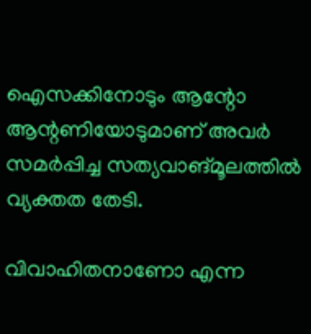ഐസക്കിനോടും ആന്റോ ആന്റണിയോടുമാണ് അവര്‍ സമര്‍പ്പിച്ച സത്യവാങ്മൂലത്തില്‍ വ്യക്തത തേടി.

വിവാഹിതനാണോ എന്ന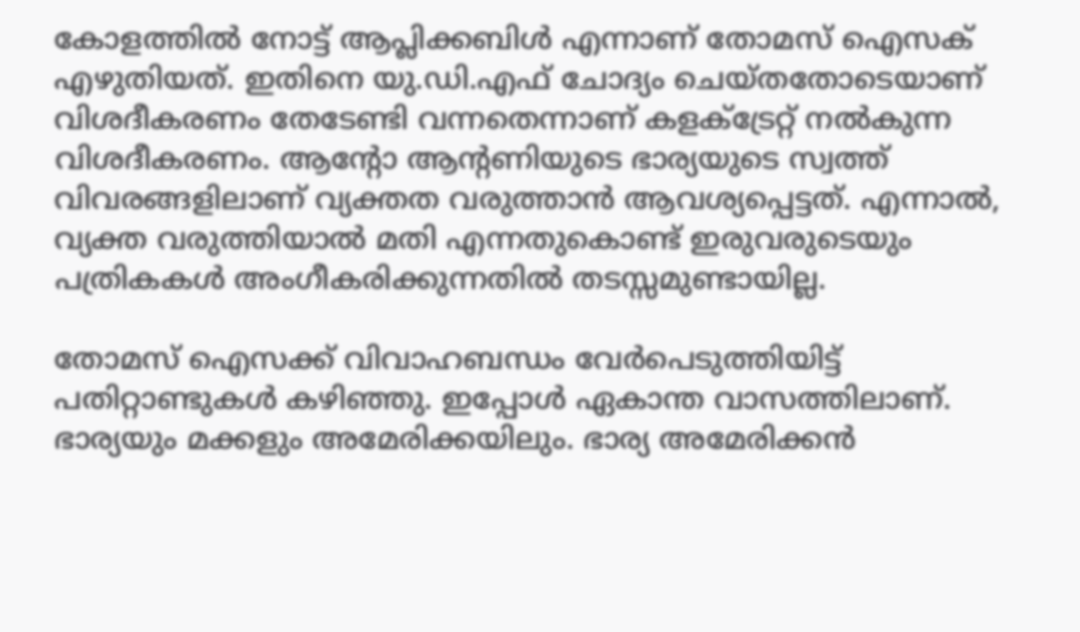കോളത്തില്‍ നോട്ട് ആപ്ലിക്കബിള്‍ എന്നാണ് തോമസ് ഐസക് എഴുതിയത്. ഇതിനെ യു.ഡി.എഫ് ചോദ്യം ചെയ്തതോടെയാണ് വിശദീകരണം തേടേണ്ടി വന്നതെന്നാണ് കളക്ട്രേറ്റ് നല്‍കുന്ന വിശദീകരണം. ആന്റോ ആന്റണിയുടെ ഭാര്യയുടെ സ്വത്ത് വിവരങ്ങളിലാണ് വ്യക്തത വരുത്താന്‍ ആവശ്യപ്പെട്ടത്. എന്നാല്‍, വ്യക്ത വരുത്തിയാല്‍ മതി എന്നതുകൊണ്ട് ഇരുവരുടെയും പത്രികകള്‍ അംഗീകരിക്കുന്നതില്‍ തടസ്സമുണ്ടായില്ല.

തോമസ് ഐസക്ക് വിവാഹബന്ധം വേര്‍പെടുത്തിയിട്ട് പതിറ്റാണ്ടുകള്‍ കഴിഞ്ഞു. ഇപ്പോള്‍ ഏകാന്ത വാസത്തിലാണ്. ഭാര്യയും മക്കളും അമേരിക്കയിലും. ഭാര്യ അമേരിക്കന്‍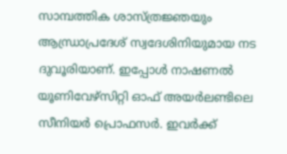സാമ്പത്തിക ശാസ്ത്രജ്ഞയും ആന്ധ്രാപ്രദേശ് സ്വദേശിനിയുമായ നട ദുവൂരിയാണ്. ഇപ്പോള്‍ നാഷണല്‍ യൂണിവേഴ്‌സിറ്റി ഓഫ് അയര്‍ലണ്ടിലെ സീനിയര്‍ പ്രൊഫസര്‍. ഇവര്‍ക്ക്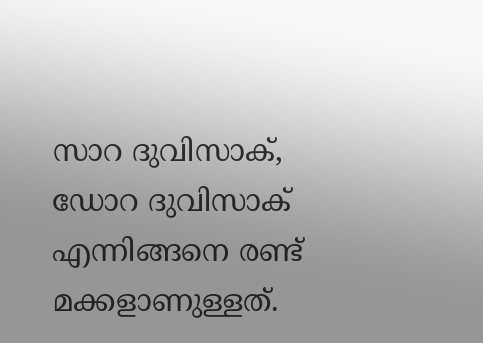സാറ ദുവിസാക്, ഡോറ ദുവിസാക് എന്നിങ്ങനെ രണ്ട് മക്കളാണുള്ളത്.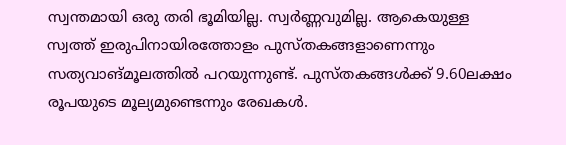സ്വന്തമായി ഒരു തരി ഭൂമിയില്ല. സ്വര്‍ണ്ണവുമില്ല. ആകെയുള്ള സ്വത്ത് ഇരുപിനായിരത്തോളം പുസ്തകങ്ങളാണെന്നും സത്യവാങ്മൂലത്തില്‍ പറയുന്നുണ്ട്. പുസ്തകങ്ങള്‍ക്ക് 9.60ലക്ഷം രൂപയുടെ മൂല്യമുണ്ടെന്നും രേഖകള്‍.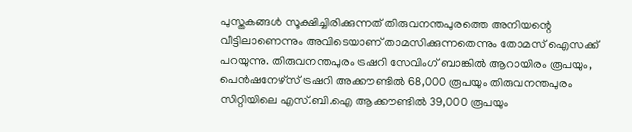പുസ്തകങ്ങള്‍ സൂക്ഷിച്ചിരിക്കുന്നത് തിരുവനന്തപുരത്തെ അനിയന്റെ വീട്ടിലാണെന്നും അവിടെയാണ് താമസിക്കുന്നതെന്നും തോമസ് ഐസക്ക് പറയുന്നു. തിരുവനന്തപുരം ട്രഷറി സേവിംഗ് ബാങ്കില്‍ ആറായിരം രൂപയും, പെന്‍ഷനേഴ്‌സ് ട്രഷറി അക്കൗണ്ടില്‍ 68,000 രൂപയും തിരുവനന്തപുരം സിറ്റിയിലെ എസ്.ബി.ഐ ആക്കൗണ്ടില്‍ 39,000 രൂപയും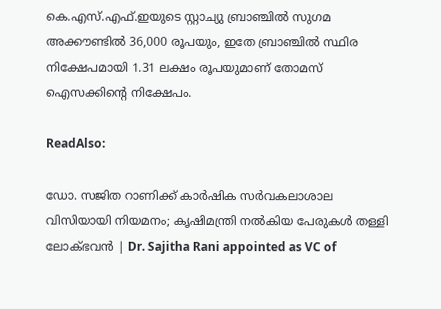കെ.എസ്.എഫ്.ഇയുടെ സ്റ്റാച്യു ബ്രാഞ്ചില്‍ സുഗമ അക്കൗണ്ടില്‍ 36,000 രൂപയും, ഇതേ ബ്രാഞ്ചില്‍ സ്ഥിര നിക്ഷേപമായി 1.31 ലക്ഷം രൂപയുമാണ് തോമസ് ഐസക്കിന്റെ നിക്ഷേപം.

ReadAlso:

ഡോ. സജിത റാണിക്ക് കാര്‍ഷിക സര്‍വകലാശാല വിസിയായി നിയമനം; കൃഷിമന്ത്രി നല്‍കിയ പേരുകള്‍ തള്ളി ലോക്ഭവന്‍ | Dr. Sajitha Rani appointed as VC of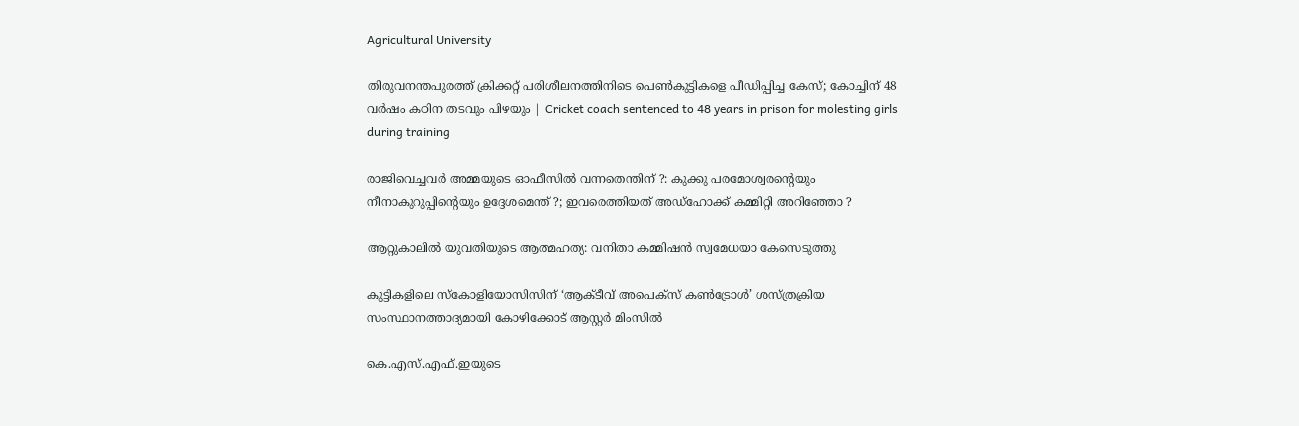Agricultural University

തിരുവനന്തപുരത്ത് ക്രിക്കറ്റ് പരിശീലനത്തിനിടെ പെൺകുട്ടികളെ പീഡിപ്പിച്ച കേസ്; കോച്ചിന് 48 വർഷം കഠിന തടവും പിഴയും | Cricket coach sentenced to 48 years in prison for molesting girls during training

രാജിവെച്ചവര്‍ അമ്മയുടെ ഓഫീസില്‍ വന്നതെന്തിന് ?: കുക്കു പരമോശ്വരന്റെയും നീനാകുറുപ്പിന്റെയും ഉദ്ദേശമെന്ത് ?; ഇവരെത്തിയത് അഡ്‌ഹോക്ക് കമ്മിറ്റി അറിഞ്ഞോ ?

ആറ്റുകാലില്‍ യുവതിയുടെ ആത്മഹത്യ: വനിതാ കമ്മിഷന്‍ സ്വമേധയാ കേസെടുത്തു

കുട്ടികളിലെ സ്‌കോളിയോസിസിന് ‘ആക്ടീവ് അപെക്സ് കൺട്രോൾ’ ശസ്ത്രക്രിയ സംസ്ഥാനത്താദ്യമായി കോഴിക്കോട് ആസ്റ്റർ മിംസിൽ

കെ.എസ്.എഫ്.ഇയുടെ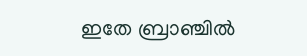ഇതേ ബ്രാഞ്ചില്‍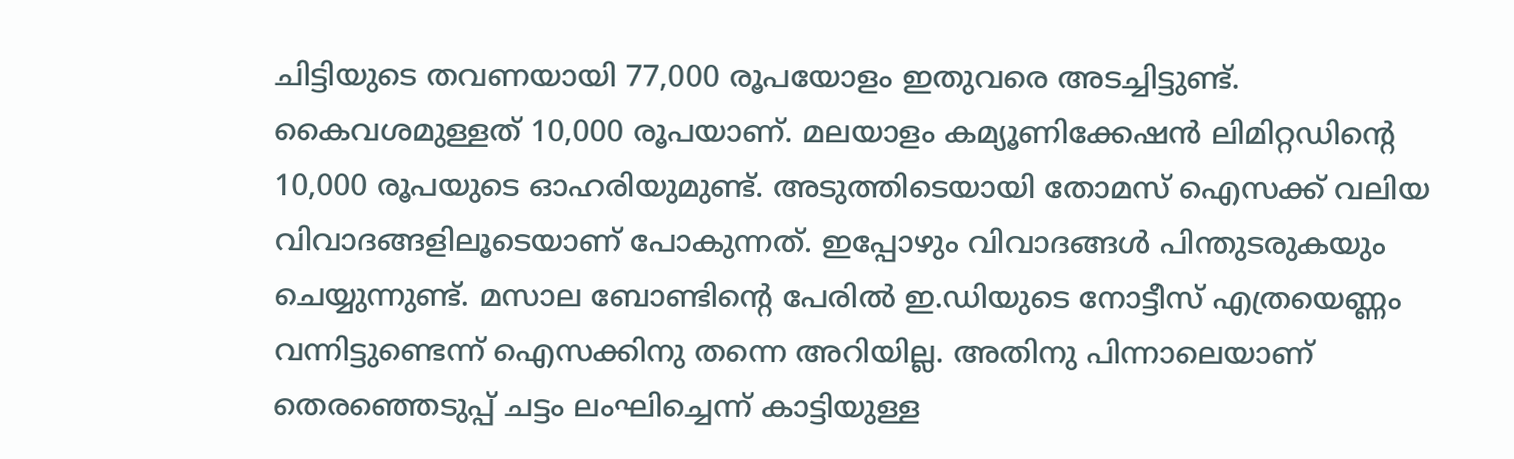ചിട്ടിയുടെ തവണയായി 77,000 രൂപയോളം ഇതുവരെ അടച്ചിട്ടുണ്ട്. കൈവശമുള്ളത് 10,000 രൂപയാണ്. മലയാളം കമ്യൂണിക്കേഷന്‍ ലിമിറ്റഡിന്റെ 10,000 രൂപയുടെ ഓഹരിയുമുണ്ട്. അടുത്തിടെയായി തോമസ് ഐസക്ക് വലിയ വിവാദങ്ങളിലൂടെയാണ് പോകുന്നത്. ഇപ്പോഴും വിവാദങ്ങള്‍ പിന്തുടരുകയും ചെയ്യുന്നുണ്ട്. മസാല ബോണ്ടിന്റെ പേരില്‍ ഇ.ഡിയുടെ നോട്ടീസ് എത്രയെണ്ണം വന്നിട്ടുണ്ടെന്ന് ഐസക്കിനു തന്നെ അറിയില്ല. അതിനു പിന്നാലെയാണ് തെരഞ്ഞെടുപ്പ് ചട്ടം ലംഘിച്ചെന്ന് കാട്ടിയുള്ള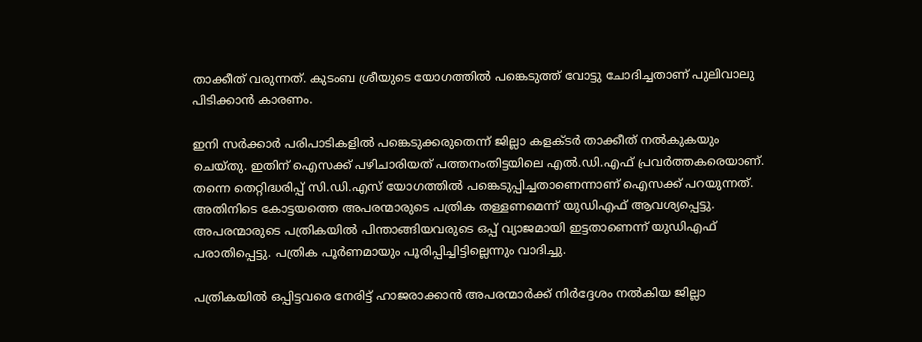താക്കീത് വരുന്നത്. കുടംബ ശ്രീയുടെ യോഗത്തില്‍ പങ്കെടുത്ത് വോട്ടു ചോദിച്ചതാണ് പുലിവാലു പിടിക്കാന്‍ കാരണം.

ഇനി സര്‍ക്കാര്‍ പരിപാടികളില്‍ പങ്കെടുക്കരുതെന്ന് ജില്ലാ കളക്ടര്‍ താക്കീത് നല്‍കുകയും ചെയ്തു. ഇതിന് ഐസക്ക് പഴിചാരിയത് പത്തനംതിട്ടയിലെ എല്‍.ഡി.എഫ് പ്രവര്‍ത്തകരെയാണ്. തന്നെ തെറ്റിദ്ധരിപ്പ് സി.ഡി.എസ് യോഗത്തില്‍ പങ്കെടുപ്പിച്ചതാണെന്നാണ് ഐസക്ക് പറയുന്നത്. അതിനിടെ കോട്ടയത്തെ അപരന്മാരുടെ പത്രിക തള്ളണമെന്ന് യുഡിഎഫ് ആവശ്യപ്പെട്ടു. അപരന്മാരുടെ പത്രികയില്‍ പിന്താങ്ങിയവരുടെ ഒപ്പ് വ്യാജമായി ഇട്ടതാണെന്ന് യുഡിഎഫ് പരാതിപ്പെട്ടു. പത്രിക പൂര്‍ണമായും പൂരിപ്പിച്ചിട്ടില്ലെന്നും വാദിച്ചു.

പത്രികയില്‍ ഒപ്പിട്ടവരെ നേരിട്ട് ഹാജരാക്കാന്‍ അപരന്മാര്‍ക്ക് നിര്‍ദ്ദേശം നല്‍കിയ ജില്ലാ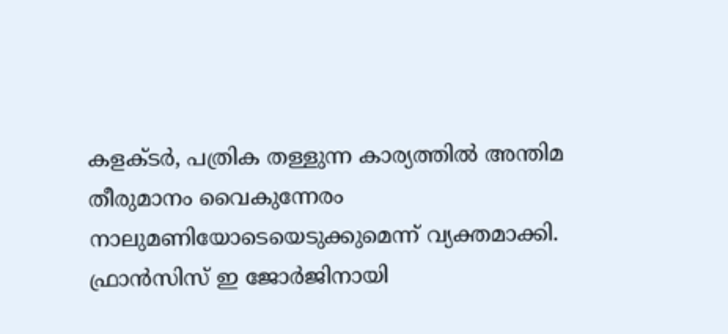കളക്ടര്‍, പത്രിക തള്ളുന്ന കാര്യത്തില്‍ അന്തിമ തീരുമാനം വൈകുന്നേരം നാലുമണിയോടെയെടുക്കുമെന്ന് വ്യക്തമാക്കി. ഫ്രാന്‍സിസ് ഇ ജോര്‍ജിനായി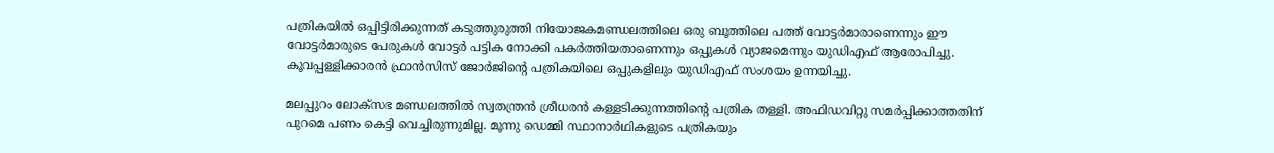പത്രികയില്‍ ഒപ്പിട്ടിരിക്കുന്നത് കടുത്തുരുത്തി നിയോജകമണ്ഡലത്തിലെ ഒരു ബൂത്തിലെ പത്ത് വോട്ടര്‍മാരാണെന്നും ഈ വോട്ടര്‍മാരുടെ പേരുകള്‍ വോട്ടര്‍ പട്ടിക നോക്കി പകര്‍ത്തിയതാണെന്നും ഒപ്പുകള്‍ വ്യാജമെന്നും യുഡിഎഫ് ആരോപിച്ചു. കൂവപ്പള്ളിക്കാരന്‍ ഫ്രാന്‍സിസ് ജോര്‍ജിന്റെ പത്രികയിലെ ഒപ്പുകളിലും യുഡിഎഫ് സംശയം ഉന്നയിച്ചു.

മലപ്പുറം ലോക്‌സഭ മണ്ഡലത്തില്‍ സ്വതന്ത്രന്‍ ശ്രീധരന്‍ കള്ളടിക്കുന്നത്തിന്റെ പത്രിക തള്ളി. അഫിഡവിറ്റു സമര്‍പ്പിക്കാത്തതിന് പുറമെ പണം കെട്ടി വെച്ചിരുന്നുമില്ല. മൂന്നു ഡെമ്മി സ്ഥാനാര്‍ഥികളുടെ പത്രികയും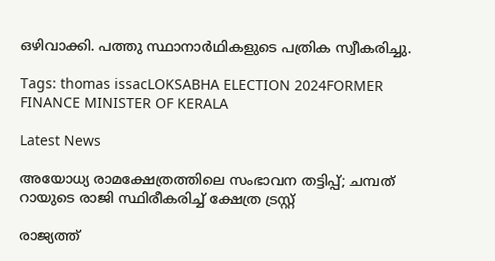ഒഴിവാക്കി. പത്തു സ്ഥാനാര്‍ഥികളുടെ പത്രിക സ്വീകരിച്ചു.

Tags: thomas issacLOKSABHA ELECTION 2024FORMER FINANCE MINISTER OF KERALA

Latest News

അയോധ്യ രാമക്ഷേത്രത്തിലെ സംഭാവന തട്ടിപ്പ്; ചമ്പത് റായുടെ രാജി സ്ഥിരീകരിച്ച് ക്ഷേത്ര ട്രസ്റ്റ്

രാജ്യത്ത്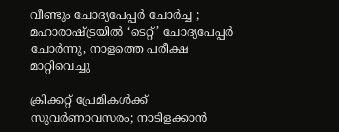വീണ്ടും ചോദ്യപേപ്പർ ചോർച്ച ; മഹാരാഷ്ട്രയിൽ ‘ടെറ്റ്’ ചോദ്യപേപ്പർ ചോർന്നു, നാളത്തെ പരീക്ഷ മാറ്റിവെച്ചു

ക്രിക്കറ്റ് പ്രേമികൾക്ക് സുവർണാവസരം; നാടിളക്കാൻ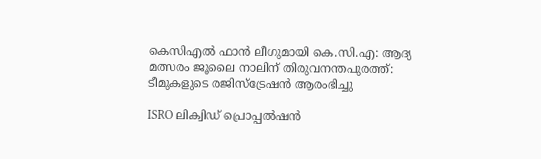കെസിഎൽ ഫാൻ ലീഗുമായി കെ.സി.എ: ആദ്യ മത്സരം ജൂലൈ നാലിന് തിരുവനന്തപുരത്ത്: ടീമുകളുടെ രജിസ്ട്രേഷൻ ആരംഭിച്ചു

ISRO ലിക്വിഡ് പ്രൊപ്പല്‍ഷന്‍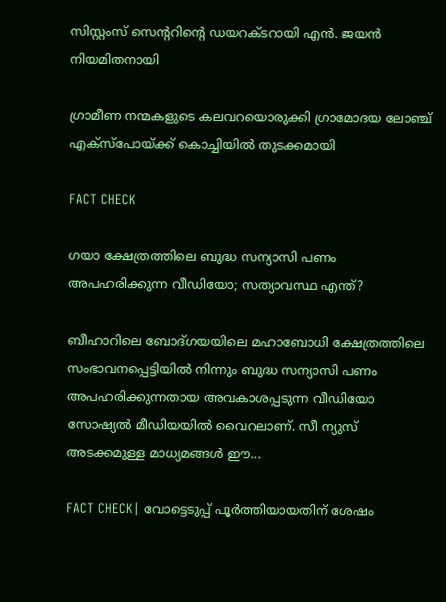സിസ്റ്റംസ് സെന്ററിന്റെ ഡയറക്ടറായി എന്‍. ജയന്‍ നിയമിതനായി

ഗ്രാമീണ നന്മകളുടെ കലവറയൊരുക്കി ഗ്രാമോദയ ലോഞ്ച് എക്സ്പോയ്ക്ക് കൊച്ചിയില്‍ തുടക്കമായി

FACT CHECK

ഗയാ ക്ഷേത്രത്തിലെ ബുദ്ധ സന്യാസി പണം അപഹരിക്കുന്ന വീഡിയോ; സത്യാവസ്ഥ എന്ത്?

ബീഹാറിലെ ബോദ്ഗയയിലെ മഹാബോധി ക്ഷേത്രത്തിലെ സംഭാവനപ്പെട്ടിയില്‍ നിന്നും ബുദ്ധ സന്യാസി പണം അപഹരിക്കുന്നതായ അവകാശപ്പടുന്ന വീഡിയോ സോഷ്യല്‍ മീഡിയയില്‍ വൈറലാണ്. സീ ന്യുസ് അടക്കമുള്ള മാധ്യമങ്ങള്‍ ഈ...

FACT CHECK| വോട്ടെടുപ്പ് പൂർത്തിയായതിന് ശേഷം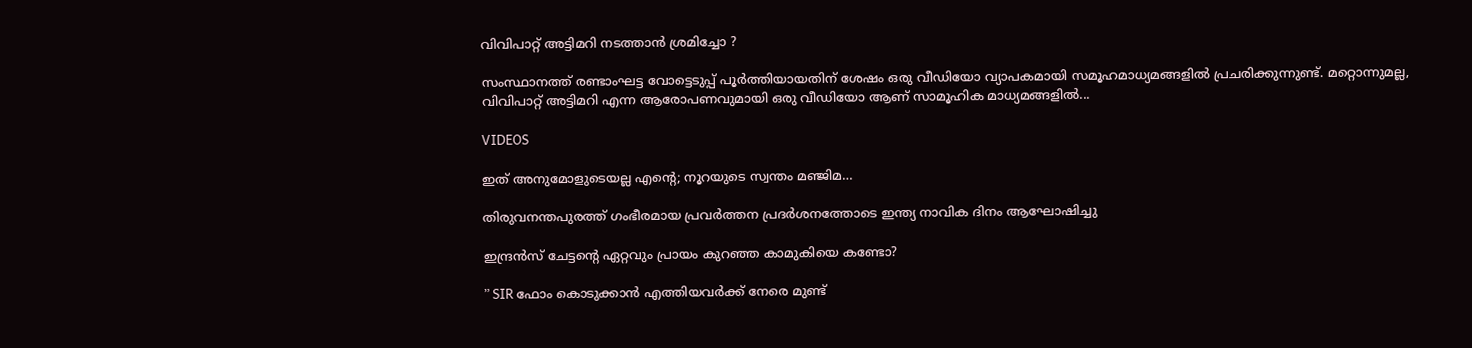വിവിപാറ്റ് അട്ടിമറി നടത്താൻ ശ്രമിച്ചോ ?

സംസ്ഥാനത്ത് രണ്ടാംഘട്ട വോട്ടെടുപ്പ് പൂർത്തിയായതിന് ശേഷം ഒരു വീഡിയോ വ്യാപകമായി സമൂഹമാധ്യമങ്ങളിൽ പ്രചരിക്കുന്നുണ്ട്. മറ്റൊന്നുമല്ല, വിവിപാറ്റ് അട്ടിമറി എന്ന ആരോപണവുമായി ഒരു വീഡിയോ ആണ് സാമൂഹിക മാധ്യമങ്ങളിൽ...

VIDEOS

ഇത് അനുമോളുടെയല്ല എന്റെ; നൂറയുടെ സ്വന്തം മഞ്ജിമ…

തിരുവനന്തപുരത്ത് ഗംഭീരമായ പ്രവർത്തന പ്രദർശനത്തോടെ ഇന്ത്യ നാവിക ദിനം ആഘോഷിച്ചു

ഇന്ദ്രൻസ് ചേട്ടന്റെ ഏറ്റവും പ്രായം കുറഞ്ഞ കാമുകിയെ കണ്ടോ?

” SIR ഫോം കൊടുക്കാൻ എത്തിയവർക്ക് നേരെ മുണ്ട്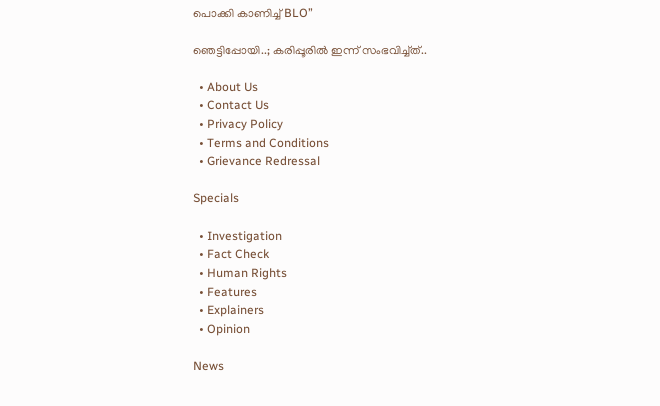പൊക്കി കാണിച്ച് BLO”

ഞെട്ടിപ്പോയി..; കരിപ്പൂരിൽ ഇന്ന് സംഭവിച്ച്ത്..

  • About Us
  • Contact Us
  • Privacy Policy
  • Terms and Conditions
  • Grievance Redressal

Specials

  • Investigation
  • Fact Check
  • Human Rights
  • Features
  • Explainers
  • Opinion

News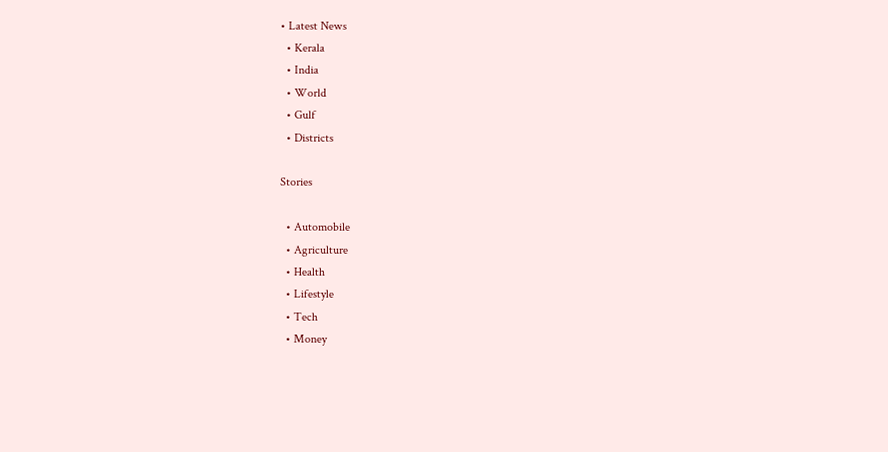• Latest News
  • Kerala
  • India
  • World
  • Gulf
  • Districts

Stories

  • Automobile
  • Agriculture
  • Health
  • Lifestyle
  • Tech
  • Money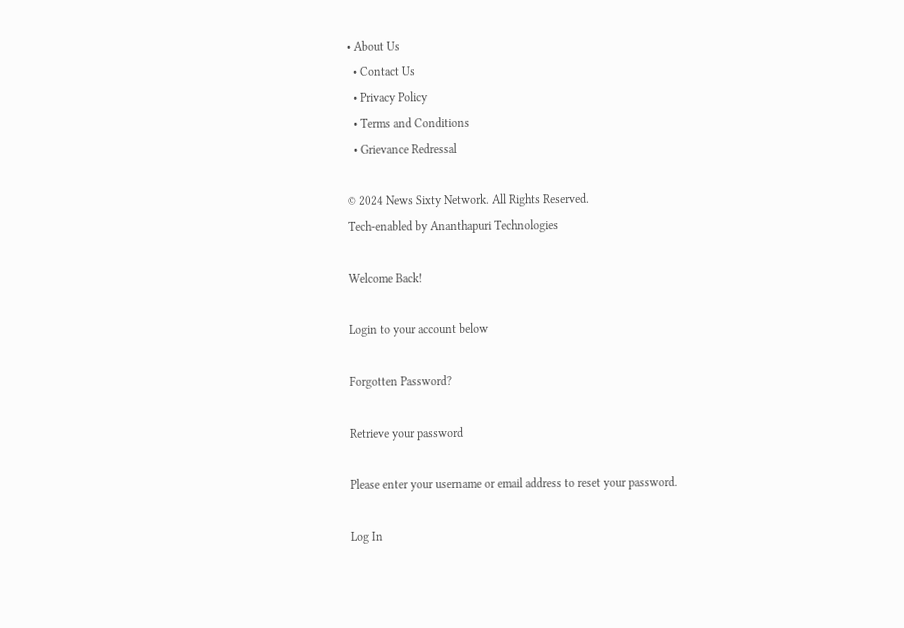• About Us
  • Contact Us
  • Privacy Policy
  • Terms and Conditions
  • Grievance Redressal

© 2024 News Sixty Network. All Rights Reserved.
Tech-enabled by Ananthapuri Technologies

Welcome Back!

Login to your account below

Forgotten Password?

Retrieve your password

Please enter your username or email address to reset your password.

Log In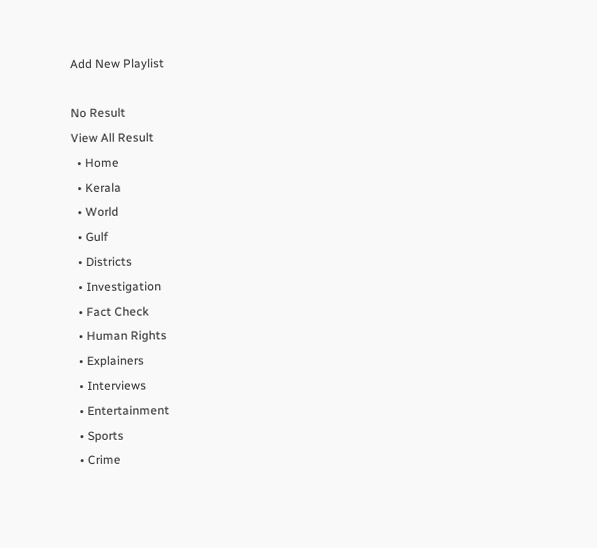Add New Playlist

No Result
View All Result
  • Home
  • Kerala
  • World
  • Gulf
  • Districts
  • Investigation
  • Fact Check
  • Human Rights
  • Explainers
  • Interviews
  • Entertainment
  • Sports
  • Crime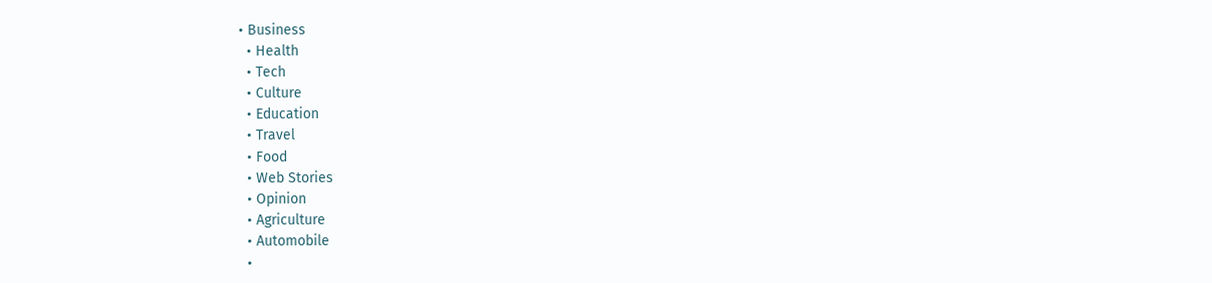• Business
  • Health
  • Tech
  • Culture
  • Education
  • Travel
  • Food
  • Web Stories
  • Opinion
  • Agriculture
  • Automobile
  •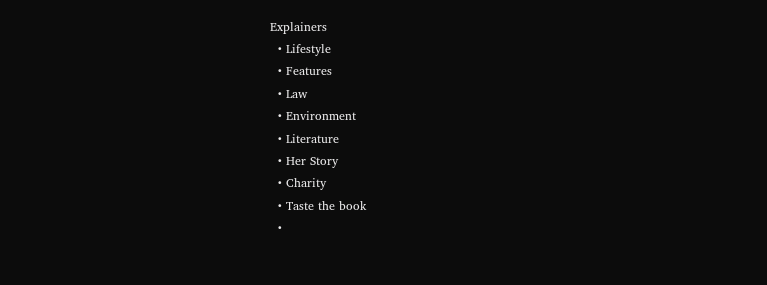Explainers
  • Lifestyle
  • Features
  • Law
  • Environment
  • Literature
  • Her Story
  • Charity
  • Taste the book
  •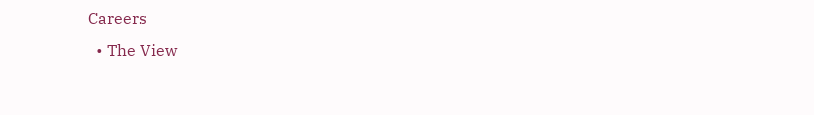Careers
  • The View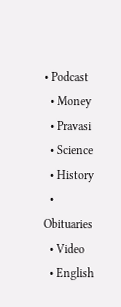• Podcast
  • Money
  • Pravasi
  • Science
  • History
  • Obituaries
  • Video
  • English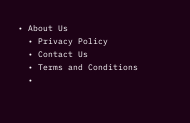• About Us
  • Privacy Policy
  • Contact Us
  • Terms and Conditions
  •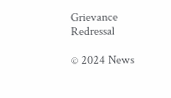Grievance Redressal

© 2024 News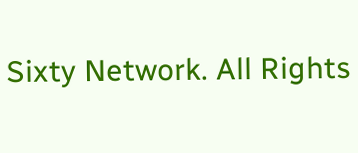Sixty Network. All Rights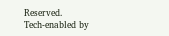Reserved.
Tech-enabled by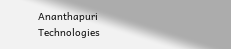Ananthapuri Technologies